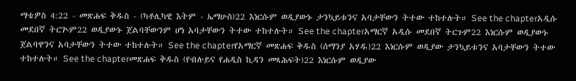ማቴዎስ 4:22 - መጽሐፍ ቅዱስ - (ካቶሊካዊ እትም - ኤማሁስ)22 እነርሱም ወዲያውኑ ታንኳይቱንና አባታቸውን ትተው ተከተሉት። See the chapterአዲሱ መደበኛ ትርጒም22 ወዲያውኑ ጀልባቸውንም ሆነ አባታቸውን ትተው ተከተሉት። See the chapterአማርኛ አዲሱ መደበኛ ትርጉም22 እነርሱም ወዲያውኑ ጀልባዋንና አባታቸውን ትተው ተከተሉት። See the chapterየአማርኛ መጽሐፍ ቅዱስ (ሰማንያ አሃዱ)22 እነርሱም ወዲያው ታንኳይቱንና አባታቸውን ትተው ተከተሉት። See the chapterመጽሐፍ ቅዱስ (የብሉይና የሐዲስ ኪዳን መጻሕፍት)22 እነርሱም ወዲያው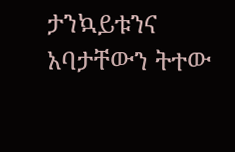ታንኳይቱንና አባታቸውን ትተው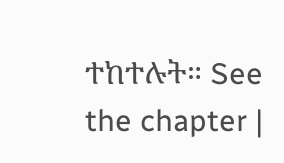ተከተሉት። See the chapter |